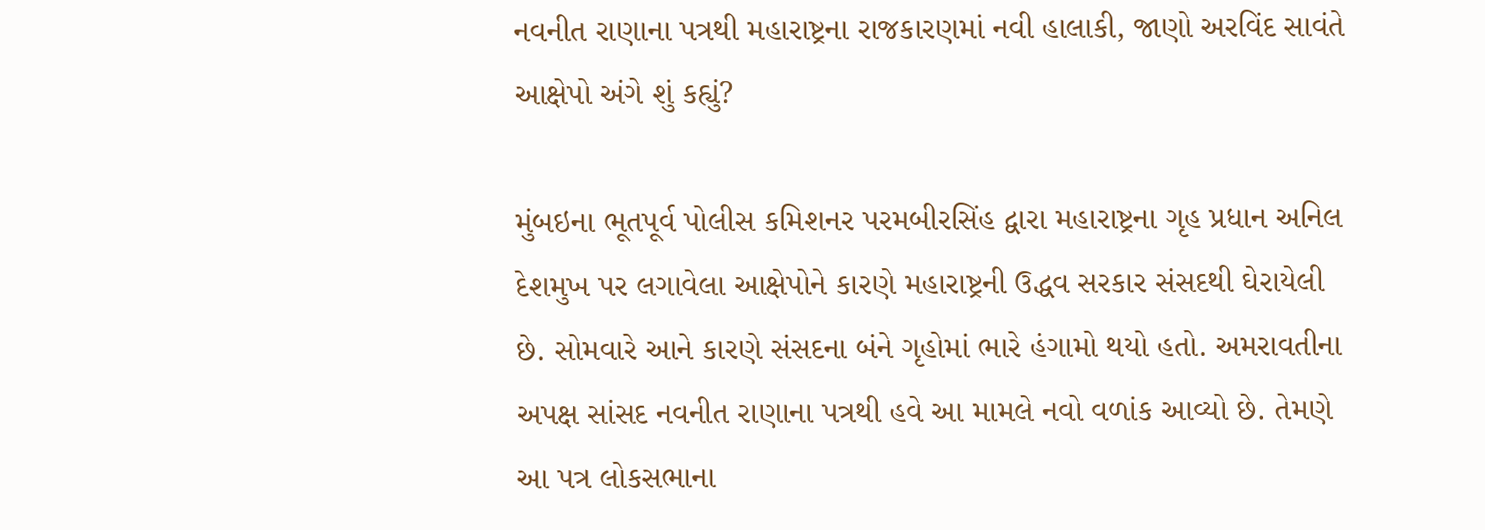નવનીત રાણાના પત્રથી મહારાષ્ટ્રના રાજકારણમાં નવી હાલાકી, જાણો અરવિંદ સાવંતે આક્ષેપો અંગે શું કહ્યું?

મુંબઇના ભૂતપૂર્વ પોલીસ કમિશનર પરમબીરસિંહ દ્વારા મહારાષ્ટ્રના ગૃહ પ્રધાન અનિલ દેશમુખ પર લગાવેલા આક્ષેપોને કારણે મહારાષ્ટ્રની ઉદ્ધવ સરકાર સંસદથી ઘેરાયેલી છે. સોમવારે આને કારણે સંસદના બંને ગૃહોમાં ભારે હંગામો થયો હતો. અમરાવતીના અપક્ષ સાંસદ નવનીત રાણાના પત્રથી હવે આ મામલે નવો વળાંક આવ્યો છે. તેમણે આ પત્ર લોકસભાના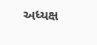અધ્યક્ષ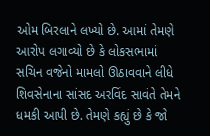ઓમ બિરલાને લખ્યો છે. આમાં તેમણે આરોપ લગાવ્યો છે કે લોકસભામાં સચિન વજેનો મામલો ઊઠાવવાને લીધે શિવસેનાના સાંસદ અરવિંદ સાવંતે તેમને ધમકી આપી છે. તેમણે કહ્યું છે કે જો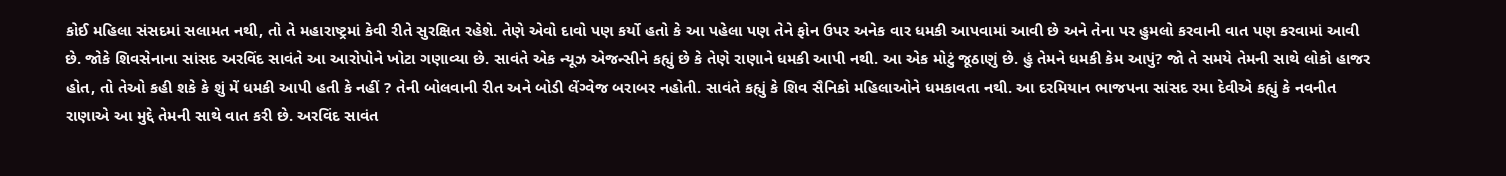કોઈ મહિલા સંસદમાં સલામત નથી, તો તે મહારાષ્ટ્રમાં કેવી રીતે સુરક્ષિત રહેશે. તેણે એવો દાવો પણ કર્યો હતો કે આ પહેલા પણ તેને ફોન ઉપર અનેક વાર ધમકી આપવામાં આવી છે અને તેના પર હુમલો કરવાની વાત પણ કરવામાં આવી છે. જોકે શિવસેનાના સાંસદ અરવિંદ સાવંતે આ આરોપોને ખોટા ગણાવ્યા છે. સાવંતે એક ન્યૂઝ એજન્સીને કહ્યું છે કે તેણે રાણાને ધમકી આપી નથી. આ એક મોટું જૂઠાણું છે. હું તેમને ધમકી કેમ આપું? જો તે સમયે તેમની સાથે લોકો હાજર હોત, તો તેઓ કહી શકે કે શું મેં ધમકી આપી હતી કે નહીં ? તેની બોલવાની રીત અને બોડી લેંગ્વેજ બરાબર નહોતી. સાવંતે કહ્યું કે શિવ સૈનિકો મહિલાઓને ધમકાવતા નથી. આ દરમિયાન ભાજપના સાંસદ રમા દેવીએ કહ્યું કે નવનીત રાણાએ આ મુદ્દે તેમની સાથે વાત કરી છે. અરવિંદ સાવંત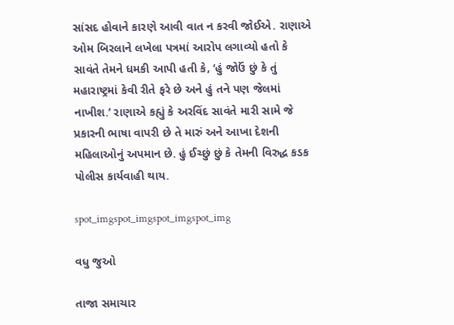સાંસદ હોવાને કારણે આવી વાત ન કરવી જોઈએ. રાણાએ ઓમ બિરલાને લખેલા પત્રમાં આરોપ લગાવ્યો હતો કે સાવંતે તેમને ધમકી આપી હતી કે, ‘હું જોઉં છું કે તું મહારાષ્ટ્રમાં કેવી રીતે ફરે છે અને હું તને પણ જેલમાં નાખીશ.’ રાણાએ કહ્યું કે અરવિંદ સાવંતે મારી સામે જે પ્રકારની ભાષા વાપરી છે તે મારું અને આખા દેશની મહિલાઓનું અપમાન છે. હું ઈચ્છું છું કે તેમની વિરુદ્ધ કડક પોલીસ કાર્યવાહી થાય.

spot_imgspot_imgspot_imgspot_img

વધુ જુઓ

તાજા સમાચાર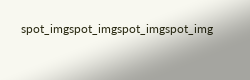spot_imgspot_imgspot_imgspot_img